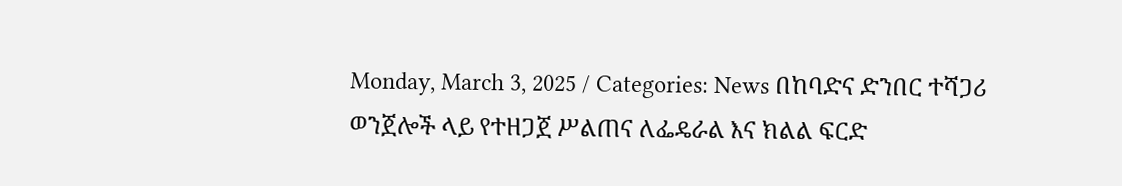Monday, March 3, 2025 / Categories: News በከባድና ድንበር ተሻጋሪ ወንጀሎች ላይ የተዘጋጀ ሥልጠና ለፌዴራል እና ክልል ፍርድ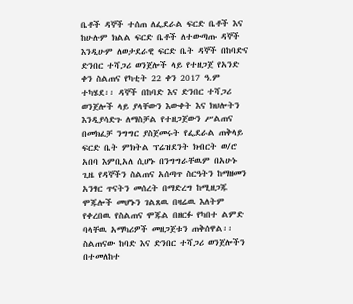ቤቶች ዳኞች ተሰጠ ለፌደራል ፍርድ ቤቶች እና ከሁሉም ክልል ፍርድ ቤቶች ለተውጣጡ ዳኞች እንዲሁም ለወታደራዊ ፍርድ ቤት ዳኞች በከባድና ድንበር ተሻጋሪ ወንጀሎች ላይ የተዘጋጀ የአንድ ቀን ስልጠና የካቲት 22 ቀን 2017 ዓ.ም ተካሄደ፡፡ ዳኞች በከባድ እና ድንበር ተሻጋሪ ወንጀሎች ላይ ያላቸውን እውቀት እና ክህሎትን እንዲያሳድጉ ለማስቻል የተዘጋጀውን ሥልጠና በመክፈቻ ንግግር ያስጀመሩት የፌደራል ጠቅላይ ፍርድ ቤት ምክትል ፕሬዝደንት ክብርት ወ/ሮ አበባ እምቢአለ ሲሆኑ በንግግራቸዉም በአሁኑ ጊዜ የዳኞችን ስልጠና አሰጣጥ ስርዓትን ከማዘመን አንፃር ጥናትን መሰረት በማድረግ ከሚዘጋጁ ሞጁሎች መሆኑን ገልጸዉ በዛሬዉ እለትም የቀረበዉ የስልጠና ሞጁል በዘርፉ የካበተ ልምድ ባላቸዉ አማካሪዎች መዘጋጀቱን ጠቅሰዋል፡፡ ስልጠናው ከባድ እና ድንበር ተሻጋሪ ወንጀሎችን በተመለከተ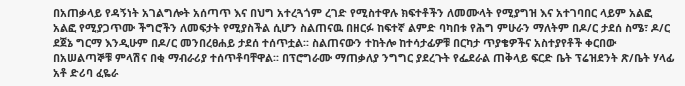በአጠቃላይ የዳኝነት አገልግሎት አሰጣጥ እና በህግ አተረጓጎም ረገድ የሚስተዋሉ ክፍተቶችን ለመሙላት የሚያግዝ እና አተገባበር ላይም አልፎ አልፎ የሚያጋጥሙ ችግሮችን ለመፍታት የሚያስችል ሲሆን ስልጠናዉ በዘርፉ ከፍተኛ ልምድ ባካበቱ የሕግ ምሁራን ማለትም በዶ/ር ታደሰ ስሜ፣ ዶ/ር ደጀኔ ግርማ እንዲሁም በዶ/ር መንበረፀሐይ ታደሰ ተሰጥቷል፡፡ ስልጠናውን ተከትሎ ከተሳታፊዎቹ በርካታ ጥያቄዎችና አስተያየቶች ቀርበው በአሠልጣኞቹ ምላሽና በቂ ማብራሪያ ተሰጥቶባቸዋል፡፡ በፕሮግራሙ ማጠቃለያ ንግግር ያደረጉት የፌደራል ጠቅላይ ፍርድ ቤት ፕሬዝደንት ጽ/ቤት ሃላፊ አቶ ድሪባ ፈዬራ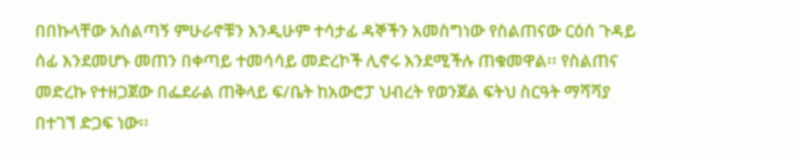በበኩላቸው አሰልጣኝ ምሁራኖቹን እንዲሁም ተሳታፊ ዳኞችን አመስግነው የስልጠናው ርዕሰ ጉዳይ ሰፊ እንደመሆኑ መጠን በቀጣይ ተመሳሳይ መድረኮች ሊኖሩ እንደሚችሉ ጠቁመዋል፡፡ የስልጠና መድረኩ የተዘጋጀው በፌደራል ጠቅላይ ፍ/ቤት ከአውሮፓ ህብረት የወንጀል ፍትህ ስርዓት ማሻሻያ በተገኘ ድጋፍ ነው፡፡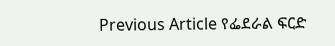Previous Article የፌደራል ፍርድ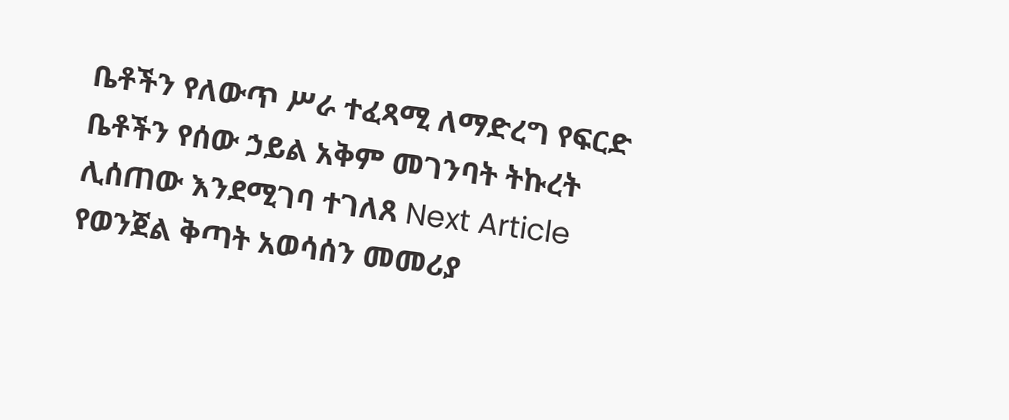ቤቶችን የለውጥ ሥራ ተፈጻሚ ለማድረግ የፍርድ ቤቶችን የሰው ኃይል አቅም መገንባት ትኩረት ሊሰጠው እንደሚገባ ተገለጸ Next Article የወንጀል ቅጣት አወሳሰን መመሪያ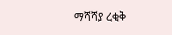ማሻሻያ ረቂቅ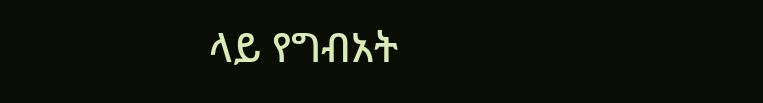ላይ የግብአት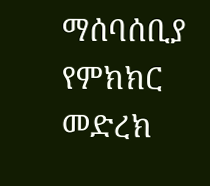ማሰባሰቢያ የምክክር መድረክ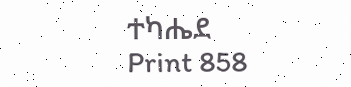ተካሔደ Print 858